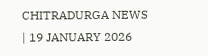CHITRADURGA NEWS | 19 JANUARY 2026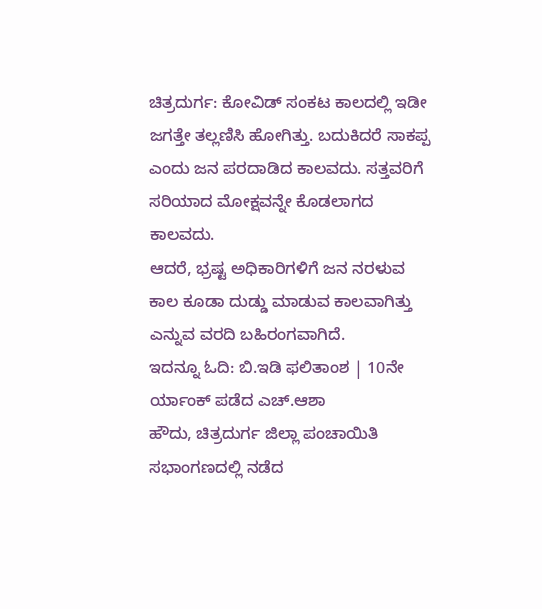ಚಿತ್ರದುರ್ಗ: ಕೋವಿಡ್ ಸಂಕಟ ಕಾಲದಲ್ಲಿ ಇಡೀ ಜಗತ್ತೇ ತಲ್ಲಣಿಸಿ ಹೋಗಿತ್ತು. ಬದುಕಿದರೆ ಸಾಕಪ್ಪ ಎಂದು ಜನ ಪರದಾಡಿದ ಕಾಲವದು. ಸತ್ತವರಿಗೆ ಸರಿಯಾದ ಮೋಕ್ಷವನ್ನೇ ಕೊಡಲಾಗದ ಕಾಲವದು.
ಆದರೆ, ಭ್ರಷ್ಟ ಅಧಿಕಾರಿಗಳಿಗೆ ಜನ ನರಳುವ ಕಾಲ ಕೂಡಾ ದುಡ್ಡು ಮಾಡುವ ಕಾಲವಾಗಿತ್ತು ಎನ್ನುವ ವರದಿ ಬಹಿರಂಗವಾಗಿದೆ.
ಇದನ್ನೂ ಓದಿ: ಬಿ.ಇಡಿ ಫಲಿತಾಂಶ | 10ನೇ ರ್ಯಾಂಕ್ ಪಡೆದ ಎಚ್.ಆಶಾ
ಹೌದು, ಚಿತ್ರದುರ್ಗ ಜಿಲ್ಲಾ ಪಂಚಾಯಿತಿ ಸಭಾಂಗಣದಲ್ಲಿ ನಡೆದ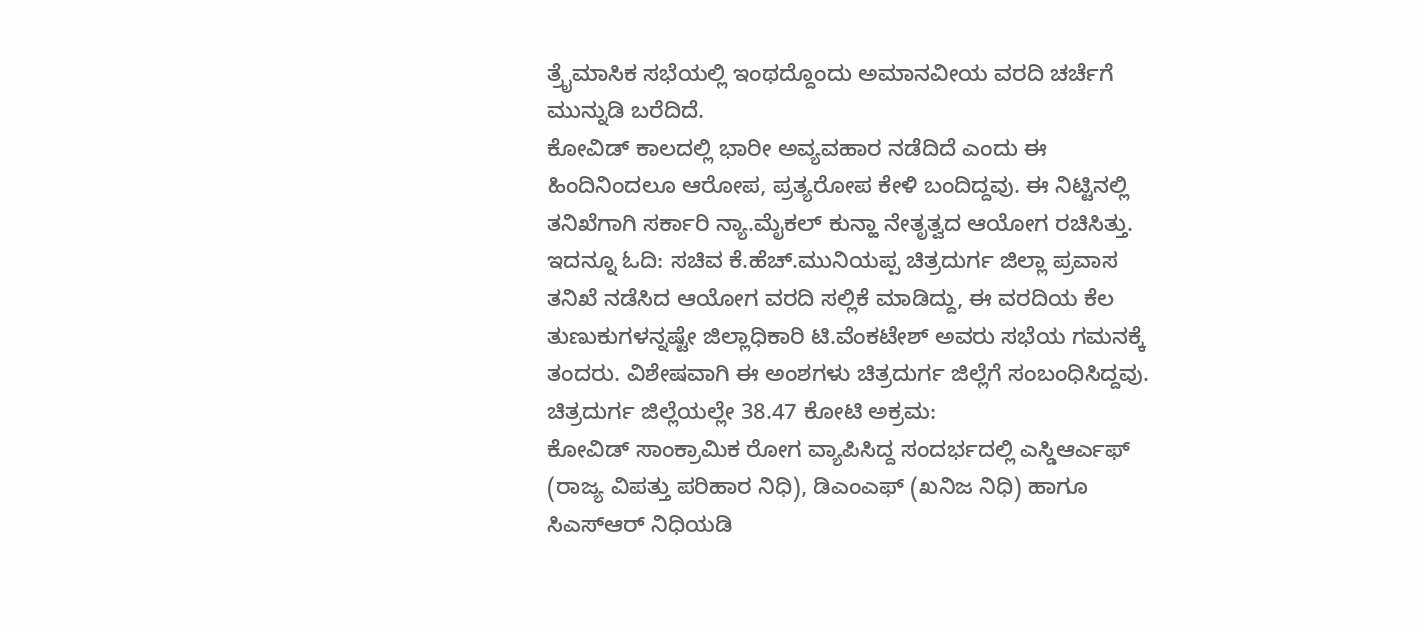ತ್ರೈಮಾಸಿಕ ಸಭೆಯಲ್ಲಿ ಇಂಥದ್ದೊಂದು ಅಮಾನವೀಯ ವರದಿ ಚರ್ಚೆಗೆ ಮುನ್ನುಡಿ ಬರೆದಿದೆ.
ಕೋವಿಡ್ ಕಾಲದಲ್ಲಿ ಭಾರೀ ಅವ್ಯವಹಾರ ನಡೆದಿದೆ ಎಂದು ಈ ಹಿಂದಿನಿಂದಲೂ ಆರೋಪ, ಪ್ರತ್ಯರೋಪ ಕೇಳಿ ಬಂದಿದ್ದವು. ಈ ನಿಟ್ಟಿನಲ್ಲಿ ತನಿಖೆಗಾಗಿ ಸರ್ಕಾರಿ ನ್ಯಾ.ಮೈಕಲ್ ಕುನ್ಹಾ ನೇತೃತ್ವದ ಆಯೋಗ ರಚಿಸಿತ್ತು.
ಇದನ್ನೂ ಓದಿ: ಸಚಿವ ಕೆ.ಹೆಚ್.ಮುನಿಯಪ್ಪ ಚಿತ್ರದುರ್ಗ ಜಿಲ್ಲಾ ಪ್ರವಾಸ
ತನಿಖೆ ನಡೆಸಿದ ಆಯೋಗ ವರದಿ ಸಲ್ಲಿಕೆ ಮಾಡಿದ್ದು, ಈ ವರದಿಯ ಕೆಲ ತುಣುಕುಗಳನ್ನಷ್ಟೇ ಜಿಲ್ಲಾಧಿಕಾರಿ ಟಿ.ವೆಂಕಟೇಶ್ ಅವರು ಸಭೆಯ ಗಮನಕ್ಕೆ ತಂದರು. ವಿಶೇಷವಾಗಿ ಈ ಅಂಶಗಳು ಚಿತ್ರದುರ್ಗ ಜಿಲ್ಲೆಗೆ ಸಂಬಂಧಿಸಿದ್ದವು.
ಚಿತ್ರದುರ್ಗ ಜಿಲ್ಲೆಯಲ್ಲೇ 38.47 ಕೋಟಿ ಅಕ್ರಮ:
ಕೋವಿಡ್ ಸಾಂಕ್ರಾಮಿಕ ರೋಗ ವ್ಯಾಪಿಸಿದ್ದ ಸಂದರ್ಭದಲ್ಲಿ ಎಸ್ಡಿಆರ್ಎಫ್ (ರಾಜ್ಯ ವಿಪತ್ತು ಪರಿಹಾರ ನಿಧಿ), ಡಿಎಂಎಫ್ (ಖನಿಜ ನಿಧಿ) ಹಾಗೂ ಸಿಎಸ್ಆರ್ ನಿಧಿಯಡಿ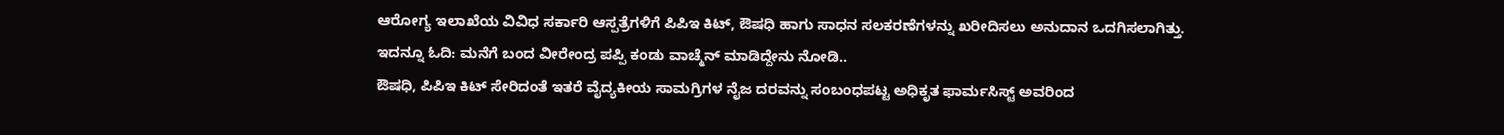ಆರೋಗ್ಯ ಇಲಾಖೆಯ ವಿವಿಧ ಸರ್ಕಾರಿ ಆಸ್ಪತ್ರೆಗಳಿಗೆ ಪಿಪಿಇ ಕಿಟ್, ಔಷಧಿ ಹಾಗು ಸಾಧನ ಸಲಕರಣೆಗಳನ್ನು ಖರೀದಿಸಲು ಅನುದಾನ ಒದಗಿಸಲಾಗಿತ್ತು.
ಇದನ್ನೂ ಓದಿ: ಮನೆಗೆ ಬಂದ ವೀರೇಂದ್ರ ಪಪ್ಪಿ ಕಂಡು ವಾಚ್ಮೆನ್ ಮಾಡಿದ್ದೇನು ನೋಡಿ..
ಔಷಧಿ, ಪಿಪಿಇ ಕಿಟ್ ಸೇರಿದಂತೆ ಇತರೆ ವೈದ್ಯಕೀಯ ಸಾಮಗ್ರಿಗಳ ನೈಜ ದರವನ್ನು ಸಂಬಂಧಪಟ್ಟ ಅಧಿಕೃತ ಫಾರ್ಮಸಿಸ್ಟ್ ಅವರಿಂದ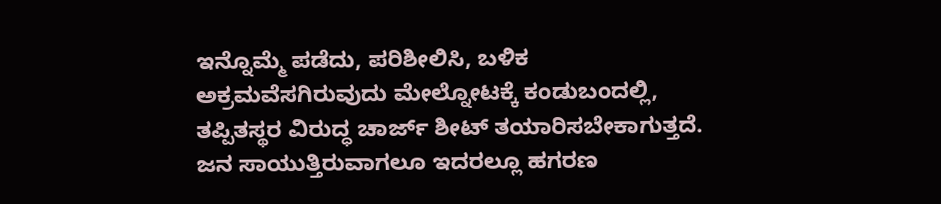ಇನ್ನೊಮ್ಮೆ ಪಡೆದು, ಪರಿಶೀಲಿಸಿ, ಬಳಿಕ ಅಕ್ರಮವೆಸಗಿರುವುದು ಮೇಲ್ನೋಟಕ್ಕೆ ಕಂಡುಬಂದಲ್ಲಿ, ತಪ್ಪಿತಸ್ಥರ ವಿರುದ್ಧ ಚಾರ್ಜ್ ಶೀಟ್ ತಯಾರಿಸಬೇಕಾಗುತ್ತದೆ. ಜನ ಸಾಯುತ್ತಿರುವಾಗಲೂ ಇದರಲ್ಲೂ ಹಗರಣ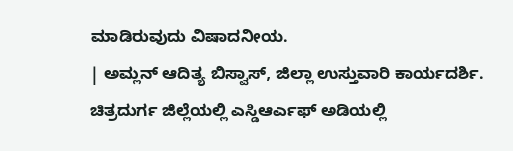ಮಾಡಿರುವುದು ವಿಷಾದನೀಯ.
| ಅಮ್ಲನ್ ಆದಿತ್ಯ ಬಿಸ್ವಾಸ್, ಜಿಲ್ಲಾ ಉಸ್ತುವಾರಿ ಕಾರ್ಯದರ್ಶಿ.
ಚಿತ್ರದುರ್ಗ ಜಿಲ್ಲೆಯಲ್ಲಿ ಎಸ್ಡಿಆರ್ಎಫ್ ಅಡಿಯಲ್ಲಿ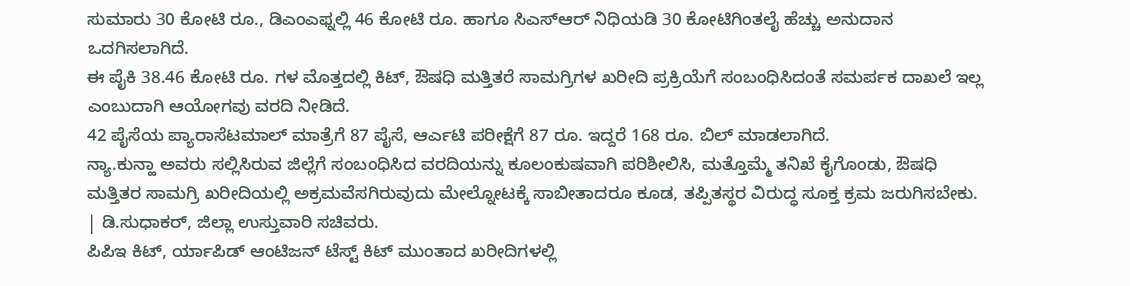ಸುಮಾರು 30 ಕೋಟಿ ರೂ., ಡಿಎಂಎಫ್ನಲ್ಲಿ 46 ಕೋಟಿ ರೂ. ಹಾಗೂ ಸಿಎಸ್ಆರ್ ನಿಧಿಯಡಿ 30 ಕೋಟಿಗಿಂತಲೈ ಹೆಚ್ಚು ಅನುದಾನ ಒದಗಿಸಲಾಗಿದೆ.
ಈ ಪೈಕಿ 38.46 ಕೋಟಿ ರೂ. ಗಳ ಮೊತ್ತದಲ್ಲಿ ಕಿಟ್, ಔಷಧಿ ಮತ್ತಿತರೆ ಸಾಮಗ್ರಿಗಳ ಖರೀದಿ ಪ್ರಕ್ರಿಯೆಗೆ ಸಂಬಂಧಿಸಿದಂತೆ ಸಮರ್ಪಕ ದಾಖಲೆ ಇಲ್ಲ ಎಂಬುದಾಗಿ ಆಯೋಗವು ವರದಿ ನೀಡಿದೆ.
42 ಪೈಸೆಯ ಪ್ಯಾರಾಸೆಟಮಾಲ್ ಮಾತ್ರೆಗೆ 87 ಪೈಸೆ, ಆರ್ಎಟಿ ಪರೀಕ್ಷೆಗೆ 87 ರೂ. ಇದ್ದರೆ 168 ರೂ. ಬಿಲ್ ಮಾಡಲಾಗಿದೆ.
ನ್ಯಾ.ಕುನ್ಹಾ ಅವರು ಸಲ್ಲಿಸಿರುವ ಜಿಲ್ಲೆಗೆ ಸಂಬಂಧಿಸಿದ ವರದಿಯನ್ನು ಕೂಲಂಕುಷವಾಗಿ ಪರಿಶೀಲಿಸಿ, ಮತ್ತೊಮ್ಮೆ ತನಿಖೆ ಕೈಗೊಂಡು, ಔಷಧಿ ಮತ್ತಿತರ ಸಾಮಗ್ರಿ ಖರೀದಿಯಲ್ಲಿ ಅಕ್ರಮವೆಸಗಿರುವುದು ಮೇಲ್ನೋಟಕ್ಕೆ ಸಾಬೀತಾದರೂ ಕೂಡ, ತಪ್ಪಿತಸ್ಥರ ವಿರುದ್ಧ ಸೂಕ್ತ ಕ್ರಮ ಜರುಗಿಸಬೇಕು.
| ಡಿ.ಸುಧಾಕರ್, ಜಿಲ್ಲಾ ಉಸ್ತುವಾರಿ ಸಚಿವರು.
ಪಿಪಿಇ ಕಿಟ್, ರ್ಯಾಪಿಡ್ ಆಂಟಿಜನ್ ಟೆಸ್ಟ್ ಕಿಟ್ ಮುಂತಾದ ಖರೀದಿಗಳಲ್ಲಿ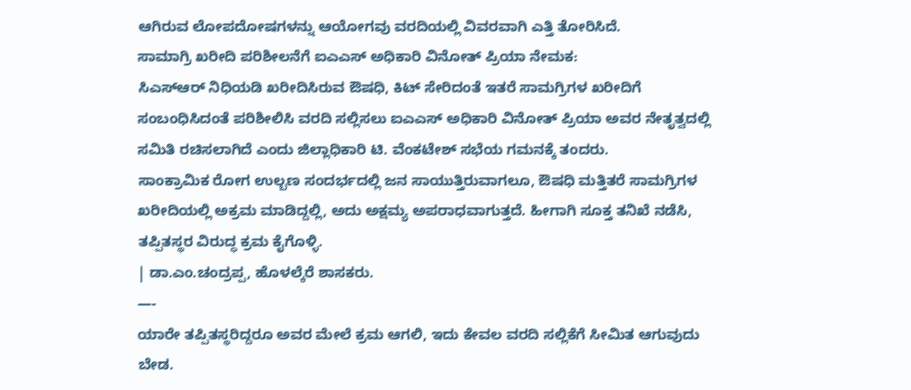ಆಗಿರುವ ಲೋಪದೋಷಗಳನ್ನು ಆಯೋಗವು ವರದಿಯಲ್ಲಿ ವಿವರವಾಗಿ ಎತ್ತಿ ತೋರಿಸಿದೆ.
ಸಾಮಾಗ್ರಿ ಖರೀದಿ ಪರಿಶೀಲನೆಗೆ ಐಎಎಸ್ ಅಧಿಕಾರಿ ವಿನೋತ್ ಪ್ರಿಯಾ ನೇಮಕ:
ಸಿಎಸ್ಆರ್ ನಿಧಿಯಡಿ ಖರೀದಿಸಿರುವ ಔಷಧಿ, ಕಿಟ್ ಸೇರಿದಂತೆ ಇತರೆ ಸಾಮಗ್ರಿಗಳ ಖರೀದಿಗೆ ಸಂಬಂಧಿಸಿದಂತೆ ಪರಿಶೀಲಿಸಿ ವರದಿ ಸಲ್ಲಿಸಲು ಐಎಎಸ್ ಅಧಿಕಾರಿ ವಿನೋತ್ ಪ್ರಿಯಾ ಅವರ ನೇತೃತ್ವದಲ್ಲಿ ಸಮಿತಿ ರಚಿಸಲಾಗಿದೆ ಎಂದು ಜಿಲ್ಲಾಧಿಕಾರಿ ಟಿ. ವೆಂಕಟೇಶ್ ಸಭೆಯ ಗಮನಕ್ಕೆ ತಂದರು.
ಸಾಂಕ್ರಾಮಿಕ ರೋಗ ಉಲ್ಬಣ ಸಂದರ್ಭದಲ್ಲಿ ಜನ ಸಾಯುತ್ತಿರುವಾಗಲೂ, ಔಷಧಿ ಮತ್ತಿತರೆ ಸಾಮಗ್ರಿಗಳ ಖರೀದಿಯಲ್ಲಿ ಅಕ್ರಮ ಮಾಡಿದ್ದಲ್ಲಿ, ಅದು ಅಕ್ಷಮ್ಯ ಅಪರಾಧವಾಗುತ್ತದೆ. ಹೀಗಾಗಿ ಸೂಕ್ತ ತನಿಖೆ ನಡೆಸಿ, ತಪ್ಪಿತಸ್ಥರ ವಿರುದ್ಧ ಕ್ರಮ ಕೈಗೊಳ್ಳಿ.
| ಡಾ.ಎಂ.ಚಂದ್ರಪ್ಪ, ಹೊಳಲ್ಕೆರೆ ಶಾಸಕರು.
—-
ಯಾರೇ ತಪ್ಪಿತಸ್ಥರಿದ್ದರೂ ಅವರ ಮೇಲೆ ಕ್ರಮ ಆಗಲಿ, ಇದು ಕೇವಲ ವರದಿ ಸಲ್ಲಿಕೆಗೆ ಸೀಮಿತ ಆಗುವುದು ಬೇಡ.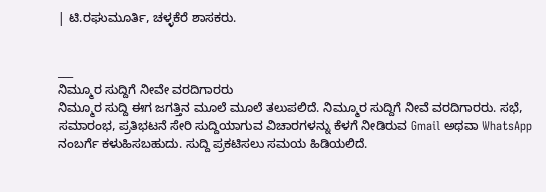| ಟಿ.ರಘುಮೂರ್ತಿ, ಚಳ್ಳಕೆರೆ ಶಾಸಕರು.


___
ನಿಮ್ಮೂರ ಸುದ್ದಿಗೆ ನೀವೇ ವರದಿಗಾರರು
ನಿಮ್ಮೂರ ಸುದ್ದಿ ಈಗ ಜಗತ್ತಿನ ಮೂಲೆ ಮೂಲೆ ತಲುಪಲಿದೆ. ನಿಮ್ಮೂರ ಸುದ್ದಿಗೆ ನೀವೆ ವರದಿಗಾರರು. ಸಭೆ, ಸಮಾರಂಭ, ಪ್ರತಿಭಟನೆ ಸೇರಿ ಸುದ್ದಿಯಾಗುವ ವಿಚಾರಗಳನ್ನು ಕೆಳಗೆ ನೀಡಿರುವ Gmail ಅಥವಾ WhatsApp ನಂಬರ್ಗೆ ಕಳುಹಿಸಬಹುದು. ಸುದ್ದಿ ಪ್ರಕಟಿಸಲು ಸಮಯ ಹಿಡಿಯಲಿದೆ.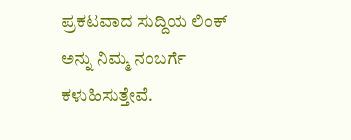ಪ್ರಕಟವಾದ ಸುದ್ದಿಯ ಲಿಂಕ್ ಅನ್ನು ನಿಮ್ಮ ನಂಬರ್ಗೆ ಕಳುಹಿಸುತ್ತೇವೆ.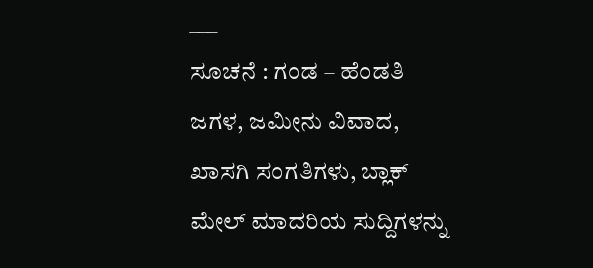___
ಸೂಚನೆ : ಗಂಡ – ಹೆಂಡತಿ ಜಗಳ, ಜಮೀನು ವಿವಾದ, ಖಾಸಗಿ ಸಂಗತಿಗಳು, ಬ್ಲಾಕ್ ಮೇಲ್ ಮಾದರಿಯ ಸುದ್ದಿಗಳನ್ನು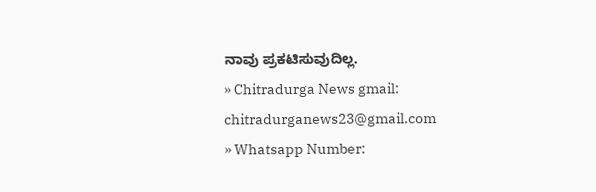ನಾವು ಪ್ರಕಟಿಸುವುದಿಲ್ಲ.
» Chitradurga News gmail: chitradurganews23@gmail.com
» Whatsapp Number: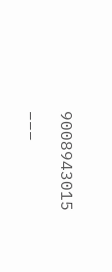9008943015
___